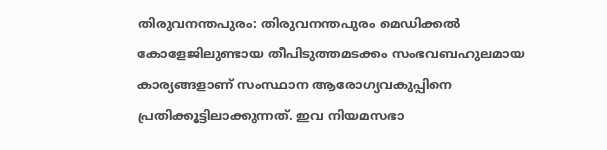തിരുവനന്തപുരം: തിരുവനന്തപുരം മെഡിക്കൽ കോളേജിലുണ്ടായ തീപിടുത്തമടക്കം സംഭവബഹുലമായ കാര്യങ്ങളാണ് സംസ്ഥാന ആരോഗ്യവകുപ്പിനെ പ്രതിക്കൂട്ടിലാക്കുന്നത്. ഇവ നിയമസഭാ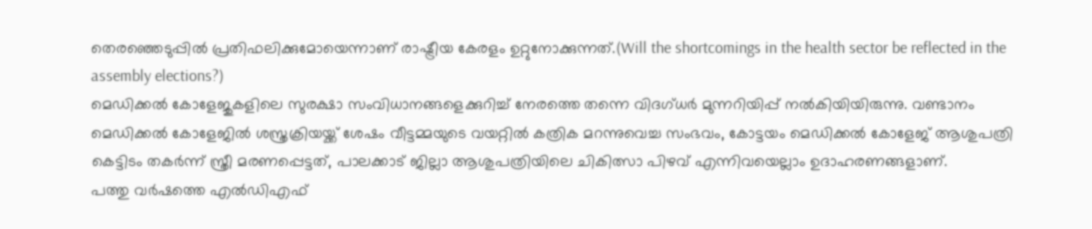തെരഞ്ഞെടുപ്പിൽ പ്രതിഫലിക്കുമോയെന്നാണ് രാഷ്ട്രീയ കേരളം ഉറ്റുനോക്കുന്നത്.(Will the shortcomings in the health sector be reflected in the assembly elections?)
മെഡിക്കൽ കോളേജുകളിലെ സുരക്ഷാ സംവിധാനങ്ങളെക്കുറിച്ച് നേരത്തെ തന്നെ വിദഗ്ധർ മുന്നറിയിപ്പ് നൽകിയിയിരുന്നു. വണ്ടാനം മെഡിക്കൽ കോളേജിൽ ശസ്ത്രക്രിയയ്ക്ക് ശേഷം വീട്ടമ്മയുടെ വയറ്റിൽ കത്രിക മറന്നുവെച്ച സംഭവം, കോട്ടയം മെഡിക്കൽ കോളേജ് ആശുപത്രി കെട്ടിടം തകർന്ന് സ്ത്രീ മരണപ്പെട്ടത്, പാലക്കാട് ജില്ലാ ആശുപത്രിയിലെ ചികിത്സാ പിഴവ് എന്നിവയെല്ലാം ഉദാഹരണങ്ങളാണ്.
പത്തു വർഷത്തെ എൽഡിഎഫ്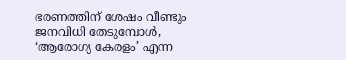ഭരണത്തിന് ശേഷം വീണ്ടും ജനവിധി തേടുമ്പോൾ, ‘ആരോഗ്യ കേരളം’ എന്ന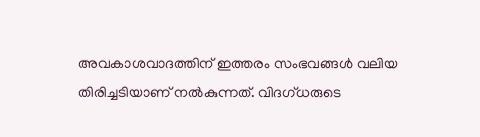അവകാശവാദത്തിന് ഇത്തരം സംഭവങ്ങൾ വലിയ തിരിച്ചടിയാണ് നൽകുന്നത്. വിദഗ്ധരുടെ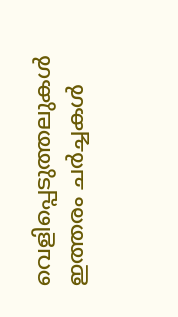വെളിപ്പെടുത്തലുകൾ ഇത്തരം ചർച്ചകൾ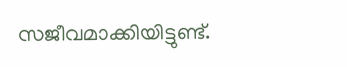സജീവമാക്കിയിട്ടുണ്ട്.